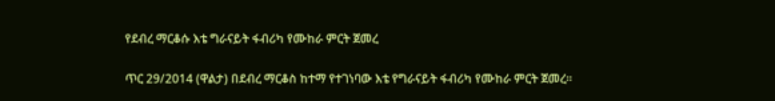የደብረ ማርቆሱ እቴ ግራናይት ፋብሪካ የሙከራ ምርት ጀመረ

ጥር 29/2014 (ዋልታ) በደብረ ማርቆስ ከተማ የተገነባው እቴ የግራናይት ፋብሪካ የሙከራ ምርት ጀመረ።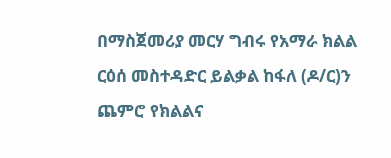በማስጀመሪያ መርሃ ግብሩ የአማራ ክልል ርዕሰ መስተዳድር ይልቃል ከፋለ (ዶ/ር)ን ጨምሮ የክልልና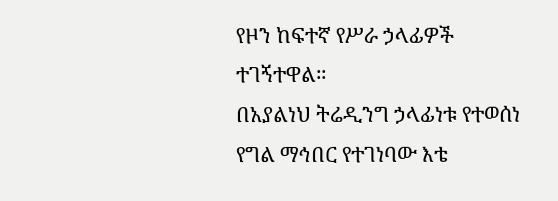የዞን ከፍተኛ የሥራ ኃላፊዎች ተገኝተዋል።
በአያልነህ ትሬዲንግ ኃላፊነቱ የተወሰነ የግል ማኅበር የተገነባው እቴ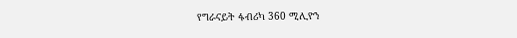የግራናይት ፋብሪካ 360 ሚሊዮን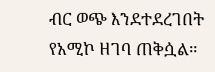ብር ወጭ እንደተደረገበት የአሚኮ ዘገባ ጠቅሷል።